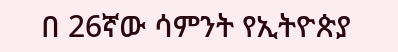በ 26ኛው ሳምንት የኢትዮጵያ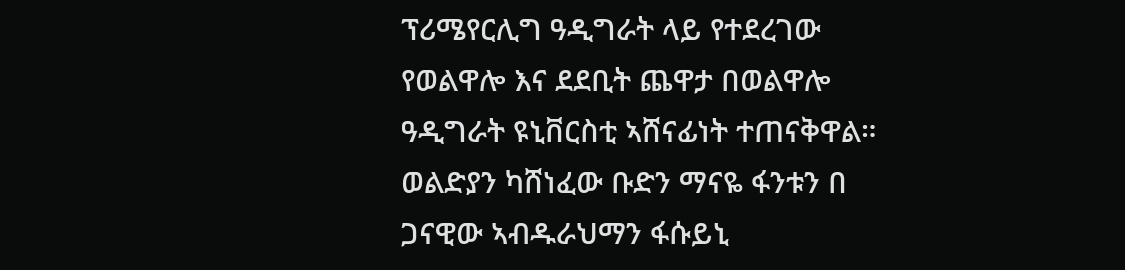ፕሪሜየርሊግ ዓዲግራት ላይ የተደረገው የወልዋሎ እና ደደቢት ጨዋታ በወልዋሎ ዓዲግራት ዩኒቨርስቲ ኣሸናፊነት ተጠናቅዋል።
ወልድያን ካሸነፈው ቡድን ማናዬ ፋንቱን በ ጋናዊው ኣብዱራህማን ፋሱይኒ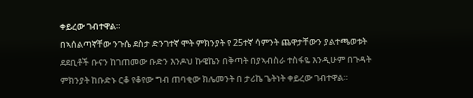ቀይረው ገብተዋል።
በኣሰልጣኛቸው ንጉሴ ደስታ ድንገተኛ ሞት ምክንያት የ 25ተኛ ሳምንት ጨዋታቸውን ያልተጫወቱት ደደቢቶች ቡናን ከገጠመው ቡድን እንዶህ ኩዌኬን በቅጣት በያኣብስራ ተስፋዬ እንዲሁም በጉዳት ምክንያት ከቡድኑ ርቆ የቆየው ግብ ጠባቂው ክሌመንት በ ታሪኬ ጌትነት ቀይረው ገብተዋል።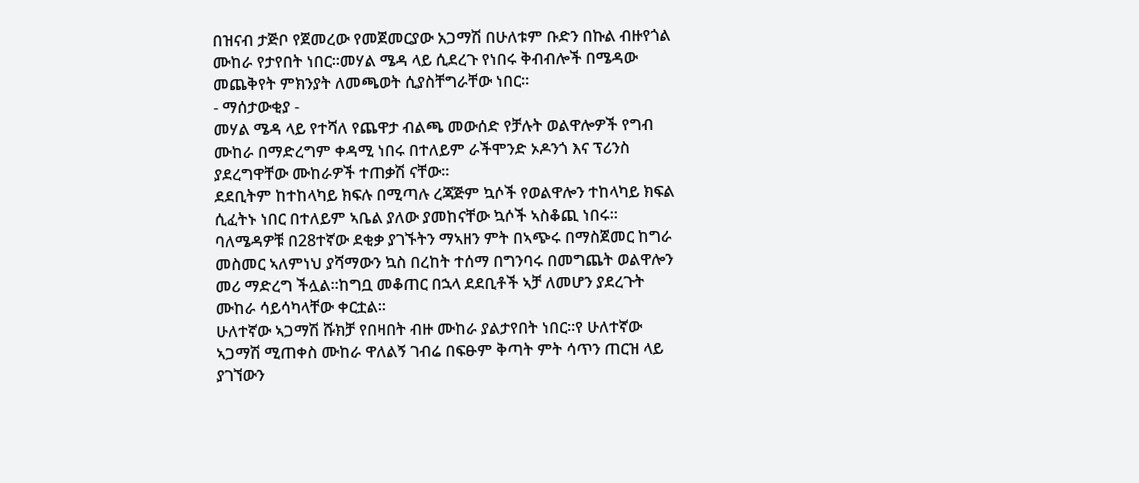በዝናብ ታጅቦ የጀመረው የመጀመርያው አጋማሽ በሁለቱም ቡድን በኩል ብዙየጎል ሙከራ የታየበት ነበር።መሃል ሜዳ ላይ ሲደረጉ የነበሩ ቅብብሎች በሜዳው መጨቅየት ምክንያት ለመጫወት ሲያስቸግራቸው ነበር።
- ማሰታውቂያ -
መሃል ሜዳ ላይ የተሻለ የጨዋታ ብልጫ መውሰድ የቻሉት ወልዋሎዎች የግብ ሙከራ በማድረግም ቀዳሚ ነበሩ በተለይም ራችሞንድ ኦዶንጎ እና ፕሪንስ ያደረግዋቸው ሙከራዎች ተጠቃሽ ናቸው።
ደደቢትም ከተከላካይ ክፍሉ በሚጣሉ ረጃጅም ኳሶች የወልዋሎን ተከላካይ ክፍል ሲፈትኑ ነበር በተለይም ኣቤል ያለው ያመከናቸው ኳሶች ኣስቆጪ ነበሩ።
ባለሜዳዎቹ በ28ተኛው ደቂቃ ያገኙትን ማኣዘን ምት በኣጭሩ በማስጀመር ከግራ መስመር ኣለምነህ ያሻማውን ኳስ በረከት ተሰማ በግንባሩ በመግጨት ወልዋሎን መሪ ማድረግ ችሏል።ከግቧ መቆጠር በኋላ ደደቢቶች ኣቻ ለመሆን ያደረጉት ሙከራ ሳይሳካላቸው ቀርቷል።
ሁለተኛው ኣጋማሽ ሹክቻ የበዛበት ብዙ ሙከራ ያልታየበት ነበር።የ ሁለተኛው ኣጋማሽ ሚጠቀስ ሙከራ ዋለልኝ ገብሬ በፍፁም ቅጣት ምት ሳጥን ጠርዝ ላይ ያገኘውን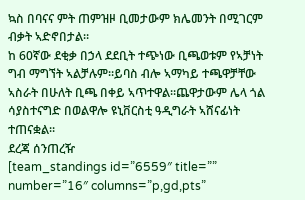ኳስ በባናና ምት ጠምዝዞ ቢመታውም ክሌመንት በሚገርም ብቃት ኣድኖበታል።
ከ 60ኛው ደቂቃ በኃላ ደደቢት ተጭነው ቢጫወቱም የኣቻነት ግብ ማግኘት ኣልቻሉም።ይባስ ብሎ ኣማካይ ተጫዋቻቸው ኣስራት በሁለት ቢጫ በቀይ ኣጥተዋል።ጨዋታውም ሌላ ጎል ሳያስተናግድ በወልዋሎ ዩኒቨርስቲ ዓዲግራት ኣሸናፊነት ተጠናቋል።
ደረጃ ሰንጠረዥ
[team_standings id=”6559″ title=”” number=”16″ columns=”p,gd,pts”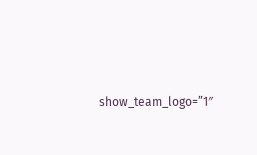show_team_logo=”1″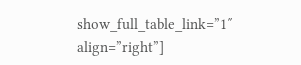show_full_table_link=”1″ align=”right”]